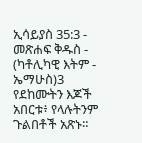ኢሳይያስ 35:3 - መጽሐፍ ቅዱስ - (ካቶሊካዊ እትም - ኤማሁስ)3 የደከሙትን እጆች አበርቱ፥ የላሉትንም ጉልበቶች አጽኑ።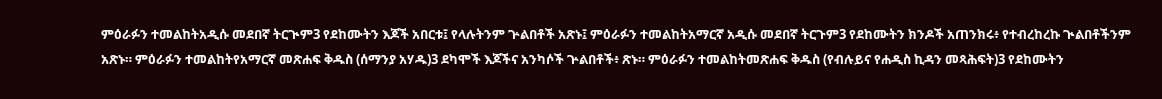ምዕራፉን ተመልከትአዲሱ መደበኛ ትርጒም3 የደከሙትን እጆች አበርቱ፤ የላሉትንም ጕልበቶች አጽኑ፤ ምዕራፉን ተመልከትአማርኛ አዲሱ መደበኛ ትርጉም3 የደከሙትን ክንዶች አጠንክሩ፥ የተብረከረኩ ጒልበቶችንም አጽኑ። ምዕራፉን ተመልከትየአማርኛ መጽሐፍ ቅዱስ (ሰማንያ አሃዱ)3 ደካሞች እጆችና አንካሶች ጕልበቶች፥ ጽኑ። ምዕራፉን ተመልከትመጽሐፍ ቅዱስ (የብሉይና የሐዲስ ኪዳን መጻሕፍት)3 የደከሙትን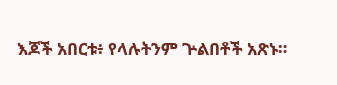እጆች አበርቱ፥ የላሉትንም ጕልበቶች አጽኑ።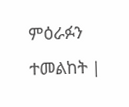ምዕራፉን ተመልከት |